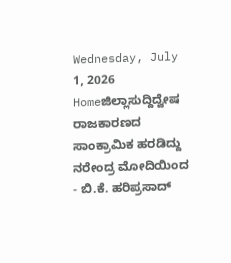Wednesday, July 1, 2026
Homeಜಿಲ್ಲಾಸುದ್ದಿದ್ವೇಷ ರಾಜಕಾರಣದ ಸಾಂಕ್ರಾಮಿಕ ಹರಡಿದ್ದು ನರೇಂದ್ರ ಮೋದಿಯಿಂದ - ಬಿ.ಕೆ. ಹರಿಪ್ರಸಾದ್‌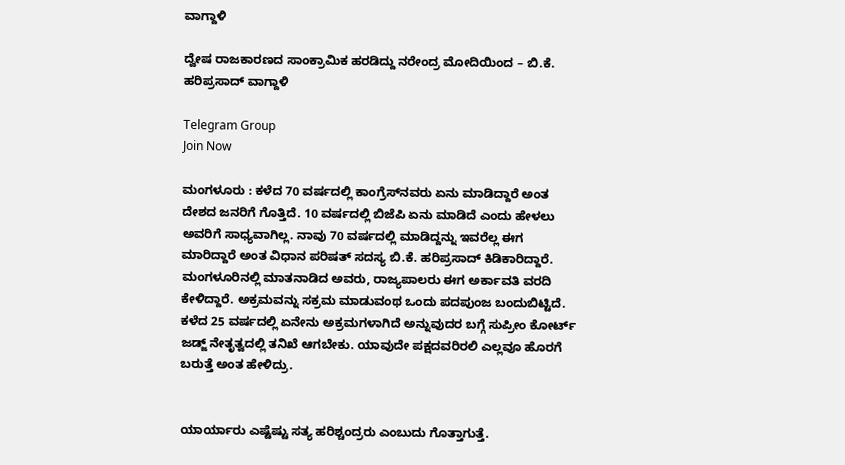ವಾಗ್ದಾಳಿ

ದ್ವೇಷ ರಾಜಕಾರಣದ ಸಾಂಕ್ರಾಮಿಕ ಹರಡಿದ್ದು ನರೇಂದ್ರ ಮೋದಿಯಿಂದ – ಬಿ.ಕೆ. ಹರಿಪ್ರಸಾದ್‌ ವಾಗ್ದಾಳಿ

Telegram Group
Join Now

ಮಂಗಳೂರು : ಕಳೆದ 70 ವರ್ಷದಲ್ಲಿ ಕಾಂಗ್ರೆಸ್‌ನವರು ಏನು ಮಾಡಿದ್ದಾರೆ ಅಂತ ದೇಶದ ಜನರಿಗೆ ಗೊತ್ತಿದೆ. 10 ವರ್ಷದಲ್ಲಿ ಬಿಜೆಪಿ ಏನು‌ ಮಾಡಿದೆ ಎಂದು‌ ಹೇಳಲು ಅವರಿಗೆ ಸಾಧ್ಯವಾಗಿಲ್ಲ. ನಾವು 70 ವರ್ಷದಲ್ಲಿ ಮಾಡಿದ್ದನ್ನು ಇವರೆಲ್ಲ ಈಗ ಮಾರಿದ್ದಾರೆ ಅಂತ ವಿಧಾನ ಪರಿಷತ್‌ ಸದಸ್ಯ ಬಿ.ಕೆ. ಹರಿಪ್ರಸಾದ್‌ ಕಿಡಿಕಾರಿದ್ದಾರೆ.
ಮಂಗಳೂರಿನಲ್ಲಿ ಮಾತನಾಡಿದ ಅವರು, ರಾಜ್ಯಪಾಲರು ಈಗ ಅರ್ಕಾವತಿ ವರದಿ ಕೇಳಿದ್ದಾರೆ. ಅಕ್ರಮವನ್ನು ಸಕ್ರಮ ಮಾಡುವಂಥ ಒಂದು ಪದಪುಂಜ ಬಂದುಬಿಟ್ಟಿದೆ. ಕಳೆದ 25 ವರ್ಷದಲ್ಲಿ ಏನೇನು ಅಕ್ರಮಗಳಾಗಿದೆ ಅನ್ನುವುದರ ಬಗ್ಗೆ ಸುಪ್ರೀಂ ಕೋರ್ಟ್ ಜಡ್ಜ್ ನೇತೃತ್ವದಲ್ಲಿ ತನಿಖೆ ಆಗಬೇಕು. ಯಾವುದೇ ಪಕ್ಷದವರಿರಲಿ ಎಲ್ಲವೂ ಹೊರಗೆ ಬರುತ್ತೆ ಅಂತ ಹೇಳಿದ್ರು.


ಯಾರ್ಯಾರು ಎಷ್ಟೆಷ್ಟು ಸತ್ಯ ಹರಿಶ್ಚಂದ್ರರು ಎಂಬುದು ಗೊತ್ತಾಗುತ್ತೆ.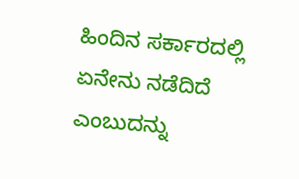ಹಿಂದಿನ ಸರ್ಕಾರದಲ್ಲಿ ಏನೇನು ನಡೆದಿದೆ ಎಂಬುದನ್ನು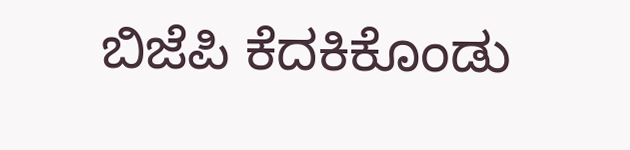ಬಿಜೆಪಿ ಕೆದಕಿಕೊಂಡು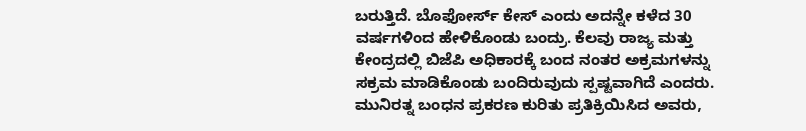ಬರುತ್ತಿದೆ. ಬೊಫೋರ್ಸ್ ಕೇಸ್ ಎಂದು ಅದನ್ನೇ ಕಳೆದ 30 ವರ್ಷಗಳಿಂದ ಹೇಳಿಕೊಂಡು ಬಂದ್ರು. ಕೆಲವು ರಾಜ್ಯ ಮತ್ತು ಕೇಂದ್ರದಲ್ಲಿ ಬಿಜೆಪಿ ಅಧಿಕಾರಕ್ಕೆ ಬಂದ ನಂತರ ಅಕ್ರಮಗಳನ್ನು ಸಕ್ರಮ ಮಾಡಿಕೊಂಡು ಬಂದಿರುವುದು ಸ್ಪಷ್ಟವಾಗಿದೆ ಎಂದರು.
ಮುನಿರತ್ನ ಬಂಧನ ಪ್ರಕರಣ ಕುರಿತು ಪ್ರತಿಕ್ರಿಯಿಸಿದ ಅವರು,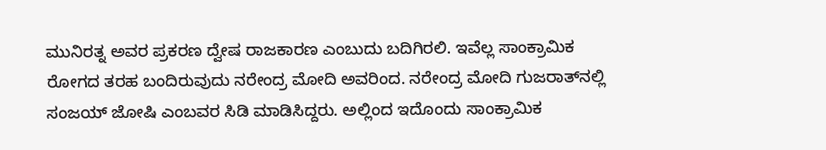ಮುನಿರತ್ನ ಅವರ ಪ್ರಕರಣ ದ್ವೇಷ ರಾಜಕಾರಣ ಎಂಬುದು ಬದಿಗಿರಲಿ. ಇವೆಲ್ಲ ಸಾಂಕ್ರಾಮಿಕ ರೋಗದ ತರಹ ಬಂದಿರುವುದು ನರೇಂದ್ರ ಮೋದಿ‌ ಅವರಿಂದ. ನರೇಂದ್ರ ಮೋದಿ ಗುಜರಾತ್‌ನಲ್ಲಿ ಸಂಜಯ್ ಜೋಷಿ‌ ಎಂಬವರ ಸಿಡಿ‌ ಮಾಡಿಸಿದ್ದರು. ಅಲ್ಲಿಂದ ಇದೊಂದು ಸಾಂಕ್ರಾಮಿಕ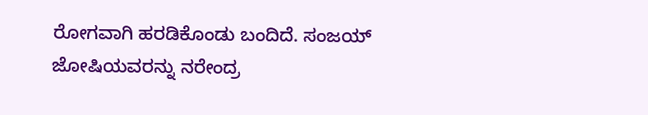ರೋಗವಾಗಿ ಹರಡಿಕೊಂಡು ಬಂದಿದೆ. ಸಂಜಯ್ ಜೋಷಿಯವರನ್ನು ನರೇಂದ್ರ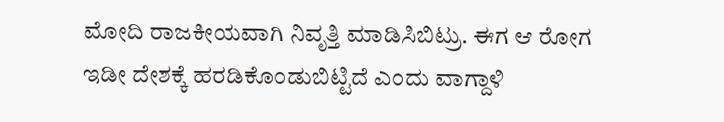ಮೋದಿ ರಾಜಕೀಯವಾಗಿ ನಿವೃತ್ತಿ ಮಾಡಿಸಿಬಿಟ್ರು. ಈಗ ಆ ರೋಗ ಇಡೀ ದೇಶಕ್ಕೆ ಹರಡಿಕೊಂಡುಬಿಟ್ಟಿದೆ ಎಂದು ವಾಗ್ದಾಳಿ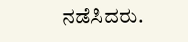ನಡೆಸಿದರು.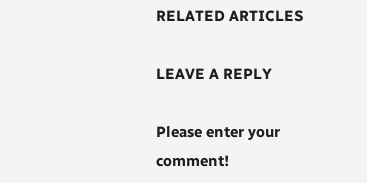RELATED ARTICLES

LEAVE A REPLY

Please enter your comment!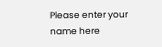Please enter your name here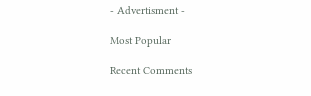- Advertisment -

Most Popular

Recent Comments